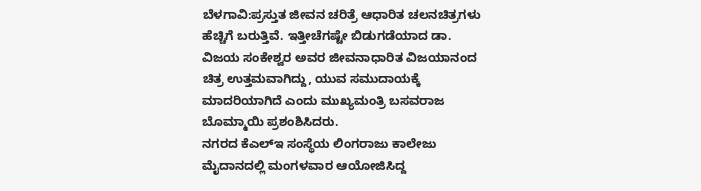ಬೆಳಗಾವಿ:ಪ್ರಸ್ತುತ ಜೀವನ ಚರಿತ್ರೆ ಆಧಾರಿತ ಚಲನಚಿತ್ರಗಳು ಹೆಚ್ಚಿಗೆ ಬರುತ್ತಿವೆ. ಇತ್ತೀಚೆಗಷ್ಟೇ ಬಿಡುಗಡೆಯಾದ ಡಾ. ವಿಜಯ ಸಂಕೇಶ್ವರ ಅವರ ಜೀವನಾಧಾರಿತ ವಿಜಯಾನಂದ ಚಿತ್ರ ಉತ್ತಮವಾಗಿದ್ದು, ಯುವ ಸಮುದಾಯಕ್ಕೆ ಮಾದರಿಯಾಗಿದೆ ಎಂದು ಮುಖ್ಯಮಂತ್ರಿ ಬಸವರಾಜ ಬೊಮ್ಮಾಯಿ ಪ್ರಶಂಶಿಸಿದರು.
ನಗರದ ಕೆಎಲ್ಇ ಸಂಸ್ಥೆಯ ಲಿಂಗರಾಜು ಕಾಲೇಜು ಮೈದಾನದಲ್ಲಿ ‌ಮಂಗಳವಾರ ಆಯೋಜಿಸಿದ್ದ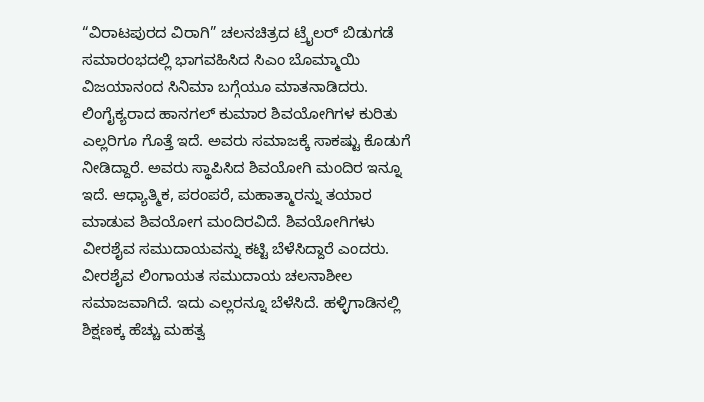“ವಿರಾಟಪುರದ ವಿರಾಗಿ” ಚಲನಚಿತ್ರದ ಟ್ರೈಲರ್ ಬಿಡುಗಡೆ ಸಮಾರಂಭದಲ್ಲಿ ಭಾಗವಹಿಸಿ‌ದ ಸಿಎಂ ಬೊಮ್ಮಾಯಿ ವಿಜಯಾನಂದ ಸಿನಿಮಾ ಬಗ್ಗೆಯೂ ಮಾತನಾಡಿದರು.
ಲಿಂಗೈಕ್ಯರಾದ ಹಾನಗಲ್ ಕುಮಾರ ಶಿವಯೋಗಿಗಳ ಕುರಿತು ಎಲ್ಲರಿಗೂ ಗೊತ್ತೆ ಇದೆ. ಅವರು ಸಮಾಜಕ್ಕೆ ಸಾಕಷ್ಟು ಕೊಡುಗೆ ನೀಡಿದ್ದಾರೆ. ಅವರು ಸ್ಥಾಪಿಸಿದ ಶಿವಯೋಗಿ ಮಂದಿರ ಇನ್ನೂ ಇದೆ. ಆಧ್ಯಾತ್ಮಿಕ, ಪರಂಪರೆ, ಮಹಾತ್ಮಾರನ್ನು ತಯಾರ ಮಾಡುವ ಶಿವಯೋಗ ಮಂದಿರವಿದೆ. ಶಿವಯೋಗಿಗಳು ವೀರಶೈವ ಸಮುದಾಯವನ್ನು ಕಟ್ಟಿ ಬೆಳೆಸಿದ್ದಾರೆ ಎಂದರು.
ವೀರಶೈವ ಲಿಂಗಾಯತ ಸಮುದಾಯ ಚಲನಾಶೀಲ ಸಮಾಜವಾಗಿದೆ. ಇದು ಎಲ್ಲರನ್ನೂ ಬೆಳೆಸಿದೆ. ಹಳ್ಳಿಗಾಡಿನಲ್ಲಿ ಶಿಕ್ಷಣಕ್ಕ ಹೆಚ್ಚು ಮಹತ್ವ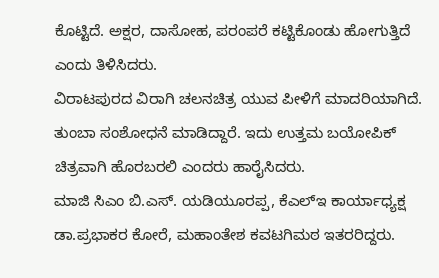ಕೊಟ್ಟಿದೆ. ಅಕ್ಷರ, ದಾಸೋಹ, ಪರಂಪರೆ ಕಟ್ಟಿಕೊಂಡು ಹೋಗುತ್ತಿದೆ ಎಂದು ತಿಳಿಸಿದರು.
ವಿರಾಟಪುರದ ವಿರಾಗಿ ಚಲನಚಿತ್ರ ಯುವ ಪೀಳಿಗೆ ಮಾದರಿಯಾಗಿದೆ. ತುಂಬಾ ಸಂಶೋಧನೆ ಮಾಡಿದ್ದಾರೆ. ಇದು ಉತ್ತಮ ಬಯೋಪಿಕ್ ಚಿತ್ರವಾಗಿ ಹೊರಬರಲಿ ಎಂದರು ಹಾರೈಸಿದರು.
ಮಾಜಿ ಸಿಎಂ ಬಿ.ಎಸ್. ಯಡಿಯೂರಪ್ಪ, ಕೆಎಲ್ಇ ಕಾರ್ಯಾಧ್ಯಕ್ಷ ಡಾ.ಪ್ರಭಾಕರ ಕೋರೆ, ಮಹಾಂತೇಶ ಕವಟಗಿಮಠ ಇತರರಿದ್ದರು.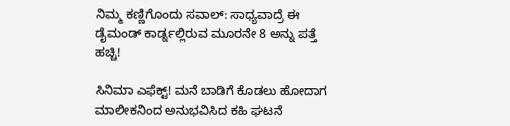ನಿಮ್ಮ ಕಣ್ಣಿಗೊಂದು ಸವಾಲ್: ಸಾಧ್ಯವಾದ್ರೆ ಈ ಡೈಮಂಡ್ ಕಾರ್ಡ್ನಲ್ಲಿರುವ ಮೂರನೇ 8 ಅನ್ನು ಪತ್ತೆ ಹಚ್ಚಿ!

ಸಿನಿಮಾ ಎಫೆಕ್ಟ್! ಮನೆ ಬಾಡಿಗೆ ಕೊಡಲು ಹೋದಾಗ ಮಾಲೀಕನಿಂದ ಅನುಭವಿಸಿದ ಕಹಿ ಘಟನೆ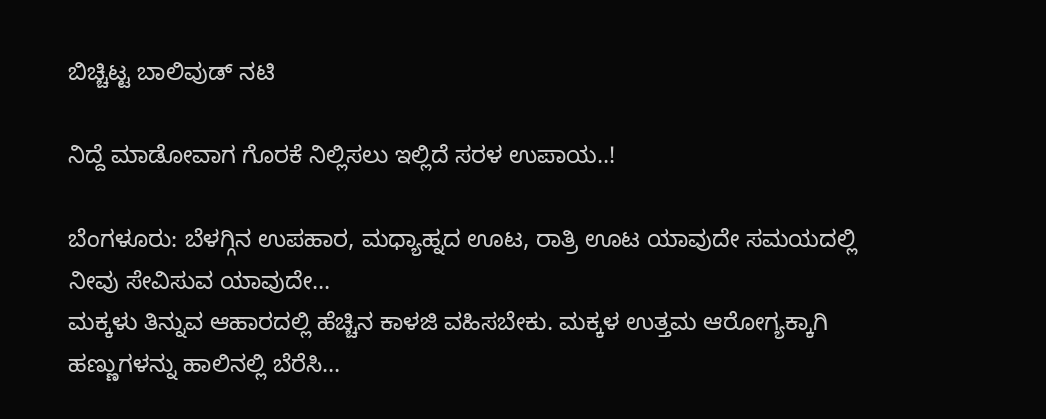ಬಿಚ್ಚಿಟ್ಟ ಬಾಲಿವುಡ್ ನಟಿ

ನಿದ್ದೆ ಮಾಡೋವಾಗ ಗೊರಕೆ ನಿಲ್ಲಿಸಲು ಇಲ್ಲಿದೆ ಸರಳ ಉಪಾಯ..!

ಬೆಂಗಳೂರು: ಬೆಳಗ್ಗಿನ ಉಪಹಾರ, ಮಧ್ಯಾಹ್ನದ ಊಟ, ರಾತ್ರಿ ಊಟ ಯಾವುದೇ ಸಮಯದಲ್ಲಿ ನೀವು ಸೇವಿಸುವ ಯಾವುದೇ…
ಮಕ್ಕಳು ತಿನ್ನುವ ಆಹಾರದಲ್ಲಿ ಹೆಚ್ಚಿನ ಕಾಳಜಿ ವಹಿಸಬೇಕು. ಮಕ್ಕಳ ಉತ್ತಮ ಆರೋಗ್ಯಕ್ಕಾಗಿ ಹಣ್ಣುಗಳನ್ನು ಹಾಲಿನಲ್ಲಿ ಬೆರೆಸಿ…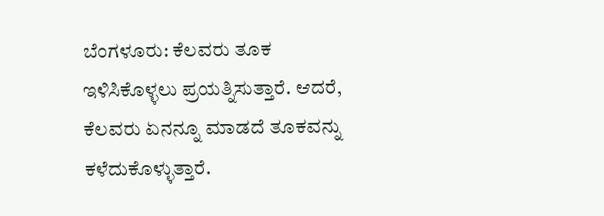ಬೆಂಗಳೂರು: ಕೆಲವರು ತೂಕ ಇಳಿಸಿಕೊಳ್ಳಲು ಪ್ರಯತ್ನಿಸುತ್ತಾರೆ. ಆದರೆ, ಕೆಲವರು ಏನನ್ನೂ ಮಾಡದೆ ತೂಕವನ್ನು ಕಳೆದುಕೊಳ್ಳುತ್ತಾರೆ.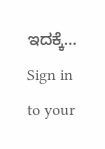ಇದಕ್ಕೆ…
Sign in to your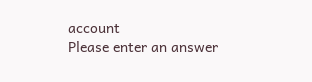account
Please enter an answer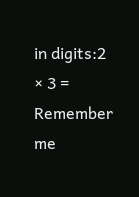in digits:2 × 3 =
Remember me